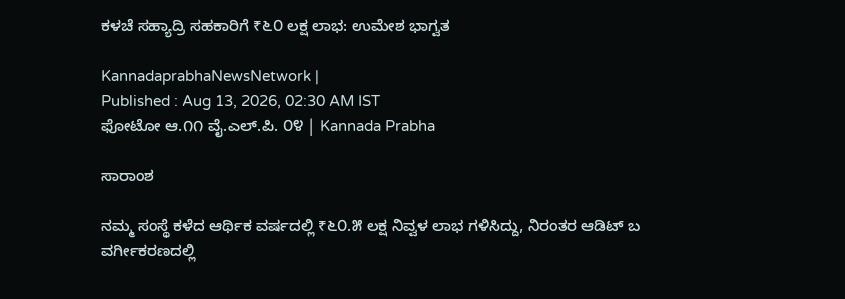ಕಳಚೆ ಸಹ್ಯಾದ್ರಿ ಸಹಕಾರಿಗೆ ₹೬೦ ಲಕ್ಷ ಲಾಭ: ಉಮೇಶ ಭಾಗ್ವತ

KannadaprabhaNewsNetwork |
Published : Aug 13, 2026, 02:30 AM IST
ಫೋಟೋ ಆ.೧೧ ವೈ.ಎಲ್.ಪಿ. ೦೪ | Kannada Prabha

ಸಾರಾಂಶ

ನಮ್ಮ ಸಂಸ್ಥೆ ಕಳೆದ ಆರ್ಥಿಕ ವರ್ಷದಲ್ಲಿ ₹೬೦.೫ ಲಕ್ಷ ನಿವ್ವಳ ಲಾಭ ಗಳಿಸಿದ್ದು, ನಿರಂತರ ಆಡಿಟ್ ಬ ವರ್ಗೀಕರಣದಲ್ಲಿ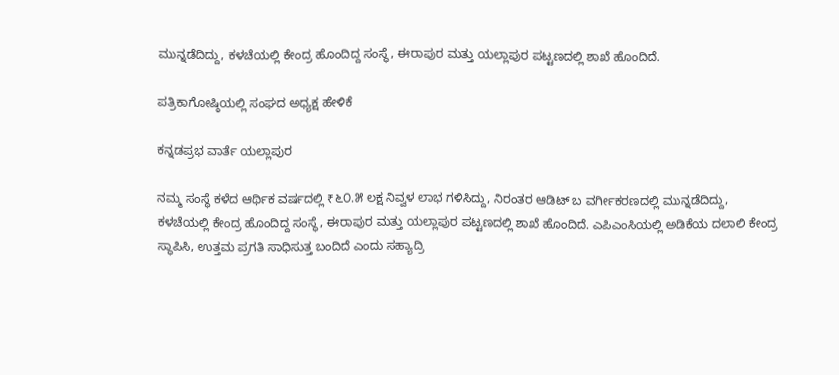ಮುನ್ನಡೆದಿದ್ದು, ಕಳಚೆಯಲ್ಲಿ ಕೇಂದ್ರ ಹೊಂದಿದ್ದ ಸಂಸ್ಥೆ, ಈರಾಪುರ ಮತ್ತು ಯಲ್ಲಾಪುರ ಪಟ್ಟಣದಲ್ಲಿ ಶಾಖೆ ಹೊಂದಿದೆ.

ಪತ್ರಿಕಾಗೋಷ್ಠಿಯಲ್ಲಿ ಸಂಘದ ಅಧ್ಯಕ್ಷ ಹೇಳಿಕೆ

ಕನ್ನಡಪ್ರಭ ವಾರ್ತೆ ಯಲ್ಲಾಪುರ

ನಮ್ಮ ಸಂಸ್ಥೆ ಕಳೆದ ಆರ್ಥಿಕ ವರ್ಷದಲ್ಲಿ ₹೬೦.೫ ಲಕ್ಷ ನಿವ್ವಳ ಲಾಭ ಗಳಿಸಿದ್ದು, ನಿರಂತರ ಆಡಿಟ್ ಬ ವರ್ಗೀಕರಣದಲ್ಲಿ ಮುನ್ನಡೆದಿದ್ದು, ಕಳಚೆಯಲ್ಲಿ ಕೇಂದ್ರ ಹೊಂದಿದ್ದ ಸಂಸ್ಥೆ, ಈರಾಪುರ ಮತ್ತು ಯಲ್ಲಾಪುರ ಪಟ್ಟಣದಲ್ಲಿ ಶಾಖೆ ಹೊಂದಿದೆ. ಎಪಿಎಂಸಿಯಲ್ಲಿ ಅಡಿಕೆಯ ದಲಾಲಿ ಕೇಂದ್ರ ಸ್ಥಾಪಿಸಿ, ಉತ್ತಮ ಪ್ರಗತಿ ಸಾಧಿಸುತ್ತ ಬಂದಿದೆ ಎಂದು ಸಹ್ಯಾದ್ರಿ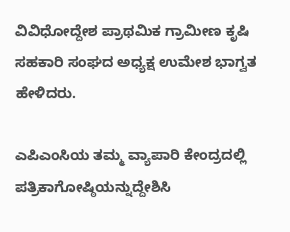ವಿವಿಧೋದ್ದೇಶ ಪ್ರಾಥಮಿಕ ಗ್ರಾಮೀಣ ಕೃಷಿ ಸಹಕಾರಿ ಸಂಘದ ಅಧ್ಯಕ್ಷ ಉಮೇಶ ಭಾಗ್ವತ ಹೇಳಿದರು.

ಎಪಿಎಂಸಿಯ ತಮ್ಮ ವ್ಯಾಪಾರಿ ಕೇಂದ್ರದಲ್ಲಿ ಪತ್ರಿಕಾಗೋಷ್ಠಿಯನ್ನುದ್ದೇಶಿಸಿ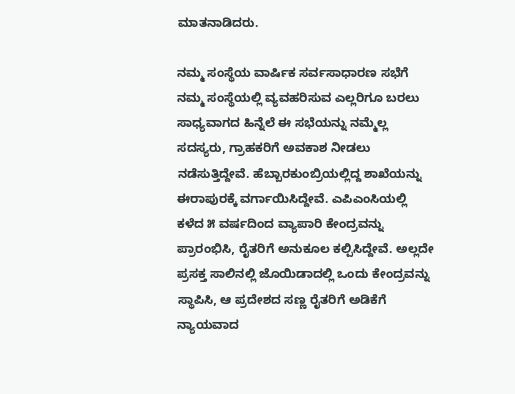ಮಾತನಾಡಿದರು.

ನಮ್ಮ ಸಂಸ್ಥೆಯ ವಾರ್ಷಿಕ ಸರ್ವಸಾಧಾರಣ ಸಭೆಗೆ ನಮ್ಮ ಸಂಸ್ಥೆಯಲ್ಲಿ ವ್ಯವಹರಿಸುವ ಎಲ್ಲರಿಗೂ ಬರಲು ಸಾಧ್ಯವಾಗದ ಹಿನ್ನೆಲೆ ಈ ಸಭೆಯನ್ನು ನಮ್ಮೆಲ್ಲ ಸದಸ್ಯರು, ಗ್ರಾಹಕರಿಗೆ ಅವಕಾಶ ನೀಡಲು ನಡೆಸುತ್ತಿದ್ದೇವೆ. ಹೆಬ್ಬಾರಕುಂಬ್ರಿಯಲ್ಲಿದ್ದ ಶಾಖೆಯನ್ನು ಈರಾಪುರಕ್ಕೆ ವರ್ಗಾಯಿಸಿದ್ದೇವೆ. ಎಪಿಎಂಸಿಯಲ್ಲಿ ಕಳೆದ ೫ ವರ್ಷದಿಂದ ವ್ಯಾಪಾರಿ ಕೇಂದ್ರವನ್ನು ಪ್ರಾರಂಭಿಸಿ, ರೈತರಿಗೆ ಅನುಕೂಲ ಕಲ್ಪಿಸಿದ್ದೇವೆ. ಅಲ್ಲದೇ ಪ್ರಸಕ್ತ ಸಾಲಿನಲ್ಲಿ ಜೊಯಿಡಾದಲ್ಲಿ ಒಂದು ಕೇಂದ್ರವನ್ನು ಸ್ಥಾಪಿಸಿ, ಆ ಪ್ರದೇಶದ ಸಣ್ಣ ರೈತರಿಗೆ ಅಡಿಕೆಗೆ ನ್ಯಾಯವಾದ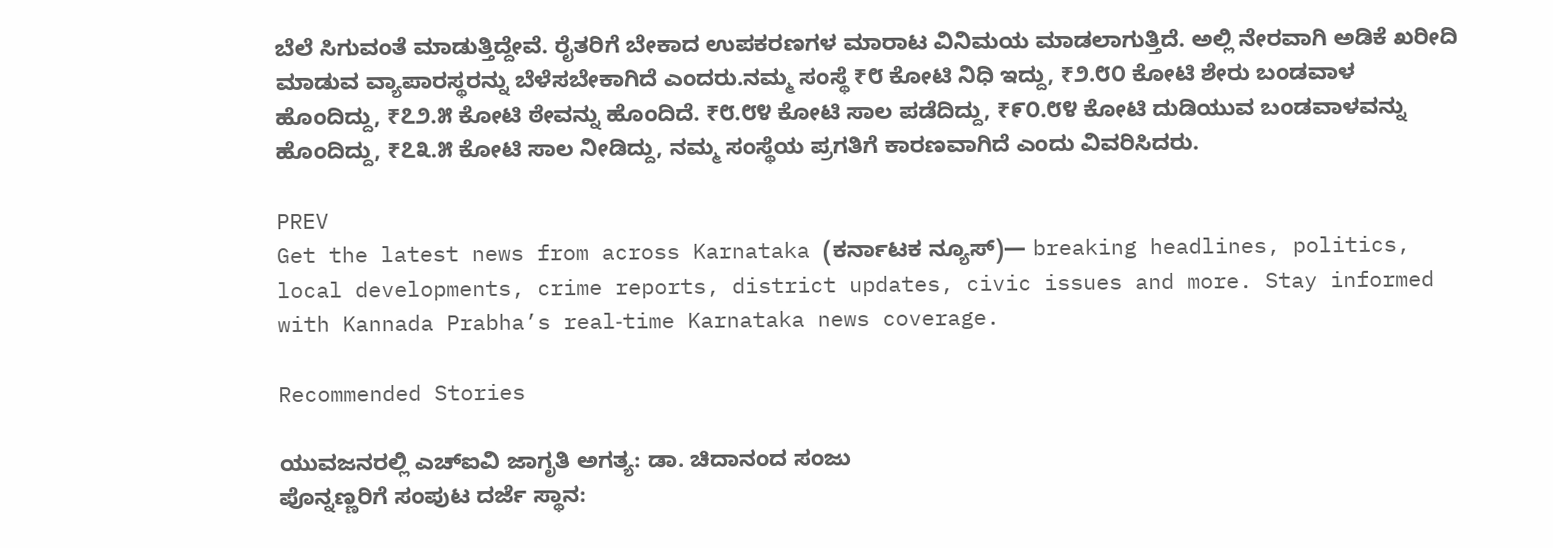ಬೆಲೆ ಸಿಗುವಂತೆ ಮಾಡುತ್ತಿದ್ದೇವೆ. ರೈತರಿಗೆ ಬೇಕಾದ ಉಪಕರಣಗಳ ಮಾರಾಟ ವಿನಿಮಯ ಮಾಡಲಾಗುತ್ತಿದೆ. ಅಲ್ಲಿ ನೇರವಾಗಿ ಅಡಿಕೆ ಖರೀದಿ ಮಾಡುವ ವ್ಯಾಪಾರಸ್ಥರನ್ನು ಬೆಳೆಸಬೇಕಾಗಿದೆ ಎಂದರು.ನಮ್ಮ ಸಂಸ್ಥೆ ₹೮ ಕೋಟಿ ನಿಧಿ ಇದ್ದು, ₹೨.೮೦ ಕೋಟಿ ಶೇರು ಬಂಡವಾಳ ಹೊಂದಿದ್ದು, ₹೭೨.೫ ಕೋಟಿ ಠೇವನ್ನು ಹೊಂದಿದೆ. ₹೮.೮೪ ಕೋಟಿ ಸಾಲ ಪಡೆದಿದ್ದು, ₹೯೦.೮೪ ಕೋಟಿ ದುಡಿಯುವ ಬಂಡವಾಳವನ್ನು ಹೊಂದಿದ್ದು, ₹೭೩.೫ ಕೋಟಿ ಸಾಲ ನೀಡಿದ್ದು, ನಮ್ಮ ಸಂಸ್ಥೆಯ ಪ್ರಗತಿಗೆ ಕಾರಣವಾಗಿದೆ ಎಂದು ವಿವರಿಸಿದರು.

PREV
Get the latest news from across Karnataka (ಕರ್ನಾಟಕ ನ್ಯೂಸ್)— breaking headlines, politics, local developments, crime reports, district updates, civic issues and more. Stay informed with Kannada Prabha’s real‑time Karnataka news coverage.

Recommended Stories

ಯುವಜನರಲ್ಲಿ ಎಚ್‌ಐವಿ ಜಾಗೃತಿ ಅಗತ್ಯ: ಡಾ. ಚಿದಾನಂದ ಸಂಜು
ಪೊನ್ನಣ್ಣರಿಗೆ ಸಂಪುಟ ದರ್ಜೆ ಸ್ಥಾನ: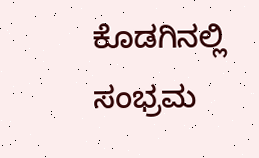ಕೊಡಗಿನಲ್ಲಿ ಸಂಭ್ರಮ